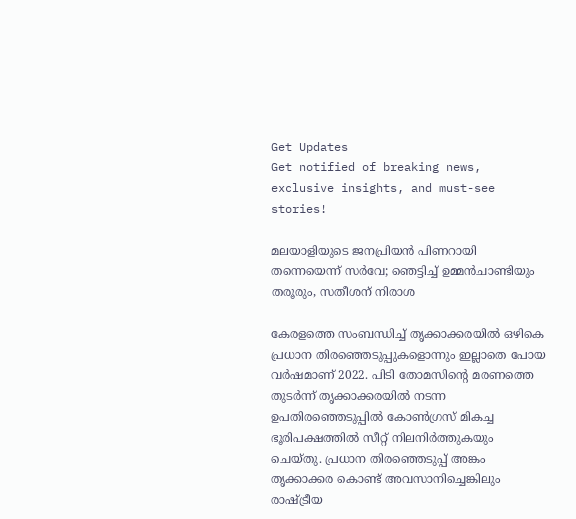Get Updates
Get notified of breaking news, exclusive insights, and must-see stories!

മലയാളിയുടെ ജനപ്രിയന്‍ പിണറായി തന്നെയെന്ന് സർവേ; ഞെട്ടിച്ച് ഉമ്മന്‍ചാണ്ടിയും തരൂരും, സതീശന് നിരാശ

കേരളത്തെ സംബന്ധിച്ച് തൃക്കാക്കരയില്‍ ഒഴികെ പ്രധാന തിരഞ്ഞെടുപ്പുകളൊന്നും ഇല്ലാതെ പോയ വർഷമാണ് 2022. പിടി തോമസിന്റെ മരണത്തെ തുടർന്ന് തൃക്കാക്കരയില്‍ നടന്ന ഉപതിരഞ്ഞെടുപ്പില്‍ കോണ്‍ഗ്രസ് മികച്ച ഭൂരിപക്ഷത്തില്‍ സീറ്റ് നിലനിർത്തുകയും ചെയ്തു. പ്രധാന തിരഞ്ഞെടുപ്പ് അങ്കം തൃക്കാക്കര കൊണ്ട് അവസാനിച്ചെങ്കിലും രാഷ്ട്രീയ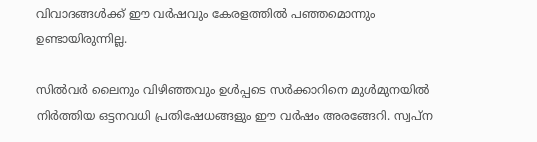വിവാദങ്ങള്‍ക്ക് ഈ വർഷവും കേരളത്തില്‍ പഞ്ഞമൊന്നും ഉണ്ടായിരുന്നില്ല.

സില്‍വർ ലൈനും വിഴിഞ്ഞവും ഉള്‍പ്പടെ സർക്കാറിനെ മുള്‍മുനയില്‍ നിർത്തിയ ഒട്ടനവധി പ്രതിഷേധങ്ങളും ഈ വർഷം അരങ്ങേറി. സ്വപ്ന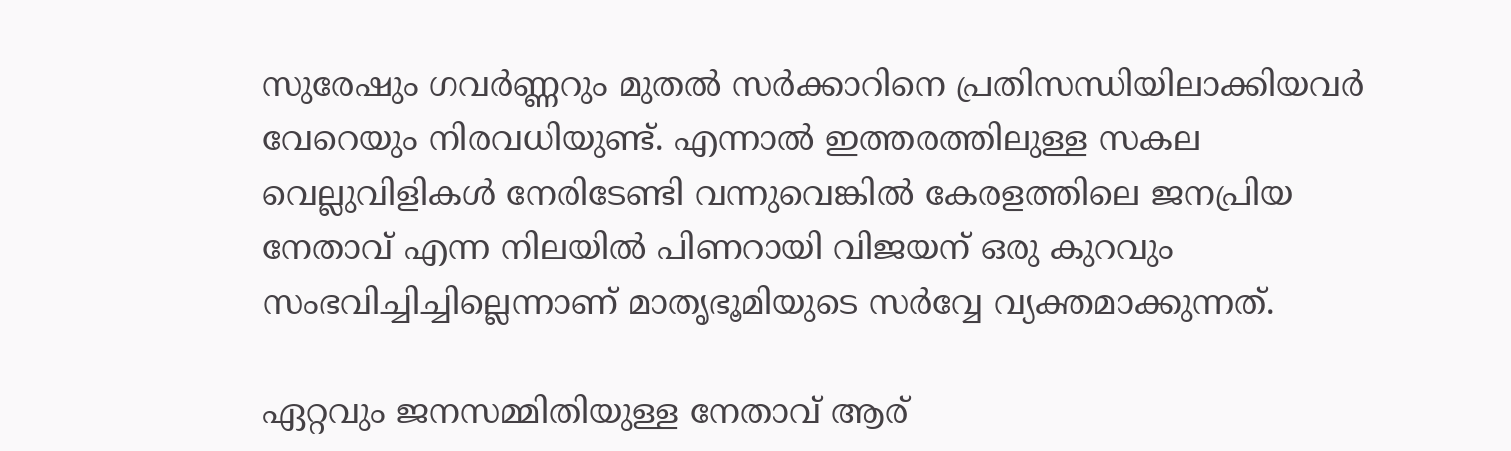സുരേഷും ഗവർണ്ണറും മുതല്‍ സർക്കാറിനെ പ്രതിസന്ധിയിലാക്കിയവർ വേറെയും നിരവധിയുണ്ട്. എന്നാല്‍ ഇത്തരത്തിലുള്ള സകല വെല്ലുവിളികള്‍ നേരിടേണ്ടി വന്നുവെങ്കില്‍ കേരളത്തിലെ ജനപ്രിയ നേതാവ് എന്ന നിലയില്‍ പിണറായി വിജയന് ഒരു കുറവും സംഭവിച്ചിച്ചില്ലെന്നാണ് മാതൃഭൂമിയുടെ സർവ്വേ വ്യക്തമാക്കുന്നത്.

ഏറ്റവും ജനസമ്മിതിയുള്ള നേതാവ് ആര്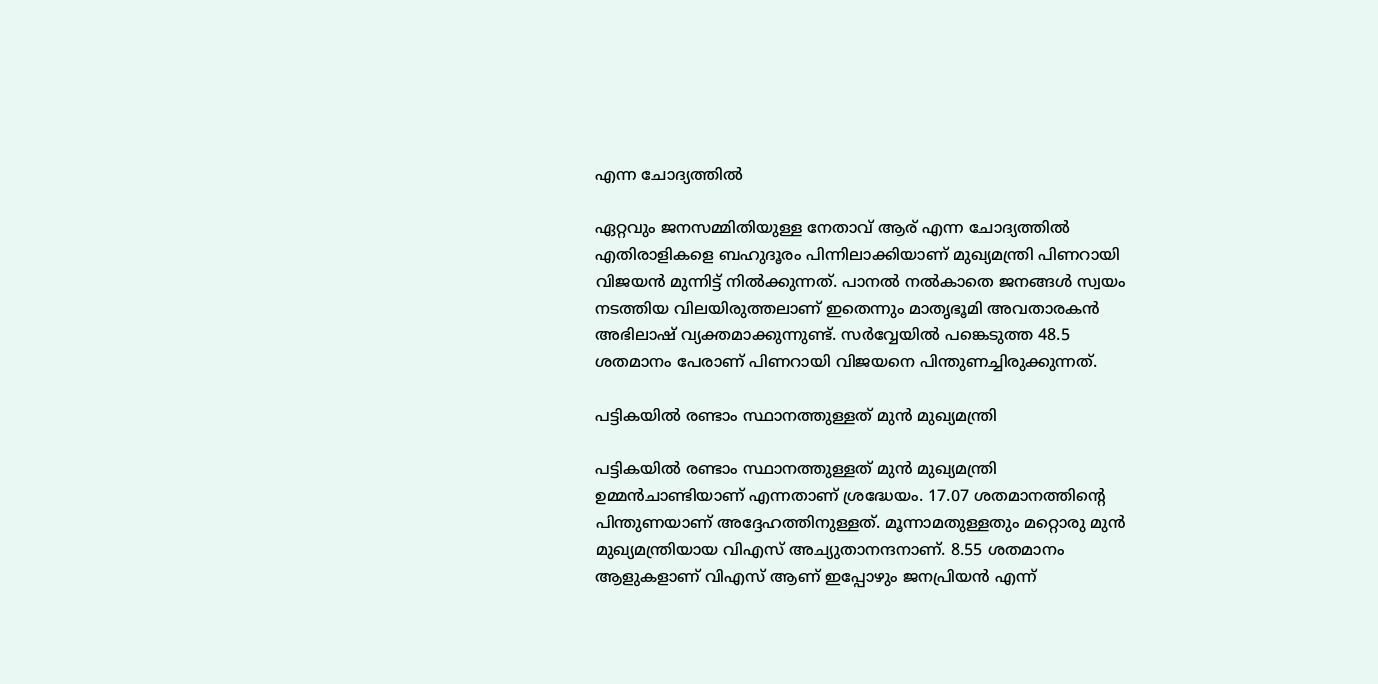എന്ന ചോദ്യത്തില്‍

ഏറ്റവും ജനസമ്മിതിയുള്ള നേതാവ് ആര് എന്ന ചോദ്യത്തില്‍ എതിരാളികളെ ബഹുദൂരം പിന്നിലാക്കിയാണ് മുഖ്യമന്ത്രി പിണറായി വിജയന്‍ മുന്നിട്ട് നില്‍ക്കുന്നത്. പാനല്‍ നല്‍കാതെ ജനങ്ങള്‍ സ്വയം നടത്തിയ വിലയിരുത്തലാണ് ഇതെന്നും മാതൃഭൂമി അവതാരകന്‍ അഭിലാഷ് വ്യക്തമാക്കുന്നുണ്ട്. സർവ്വേയില്‍ പങ്കെടുത്ത 48.5 ശതമാനം പേരാണ് പിണറായി വിജയനെ പിന്തുണച്ചിരുക്കുന്നത്.

പട്ടികയില്‍ രണ്ടാം സ്ഥാനത്തുള്ളത് മുന്‍ മുഖ്യമന്ത്രി

പട്ടികയില്‍ രണ്ടാം സ്ഥാനത്തുള്ളത് മുന്‍ മുഖ്യമന്ത്രി ഉമ്മന്‍ചാണ്ടിയാണ് എന്നതാണ് ശ്രദ്ധേയം. 17.07 ശതമാനത്തിന്റെ പിന്തുണയാണ് അദ്ദേഹത്തിനുള്ളത്. മൂന്നാമതുള്ളതും മറ്റൊരു മുന്‍ മുഖ്യമന്ത്രിയായ വിഎസ് അച്യുതാനന്ദനാണ്. 8.55 ശതമാനം ആളുകളാണ് വിഎസ് ആണ് ഇപ്പോഴും ജനപ്രിയന്‍ എന്ന്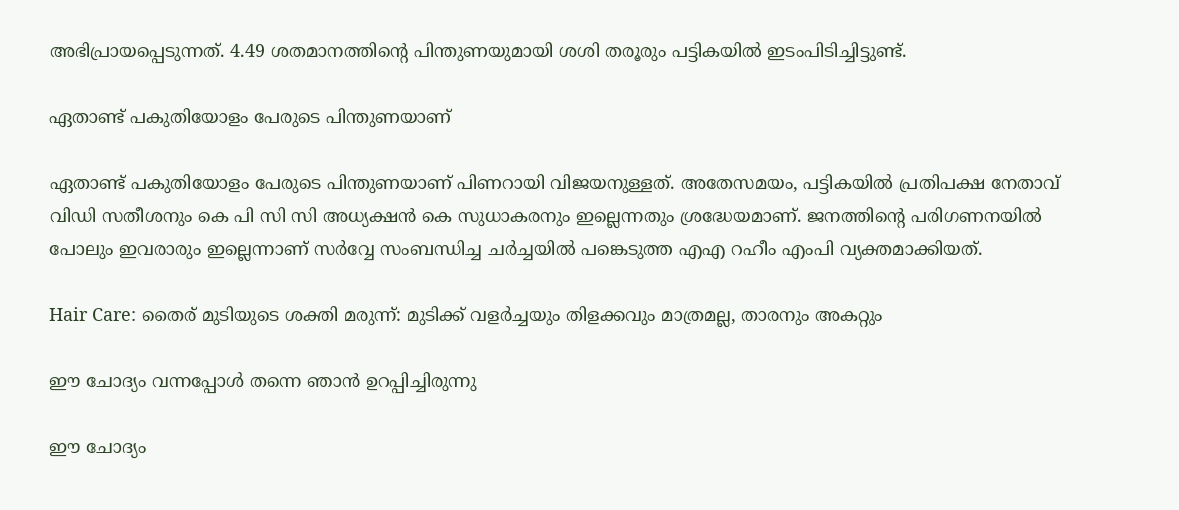അഭിപ്രായപ്പെടുന്നത്. 4.49 ശതമാനത്തിന്റെ പിന്തുണയുമായി ശശി തരൂരും പട്ടികയില്‍ ഇടംപിടിച്ചിട്ടുണ്ട്.

ഏതാണ്ട് പകുതിയോളം പേരുടെ പിന്തുണയാണ്

ഏതാണ്ട് പകുതിയോളം പേരുടെ പിന്തുണയാണ് പിണറായി വിജയനുള്ളത്. അതേസമയം, പട്ടികയില്‍ പ്രതിപക്ഷ നേതാവ് വിഡി സതീശനും കെ പി സി സി അധ്യക്ഷന്‍ കെ സുധാകരനും ഇല്ലെന്നതും ശ്രദ്ധേയമാണ്. ജനത്തിന്റെ പരിഗണനയില്‍ പോലും ഇവരാരും ഇല്ലെന്നാണ് സർവ്വേ സംബന്ധിച്ച ചർച്ചയില്‍ പങ്കെടുത്ത എഎ റഹീം എംപി വ്യക്തമാക്കിയത്.

Hair Care: തൈര് മുടിയുടെ ശക്തി മരുന്ന്: മുടിക്ക് വളർച്ചയും തിളക്കവും മാത്രമല്ല, താരനും അകറ്റും

ഈ ചോദ്യം വന്നപ്പോള്‍ തന്നെ ഞാന്‍ ഉറപ്പിച്ചിരുന്നു

ഈ ചോദ്യം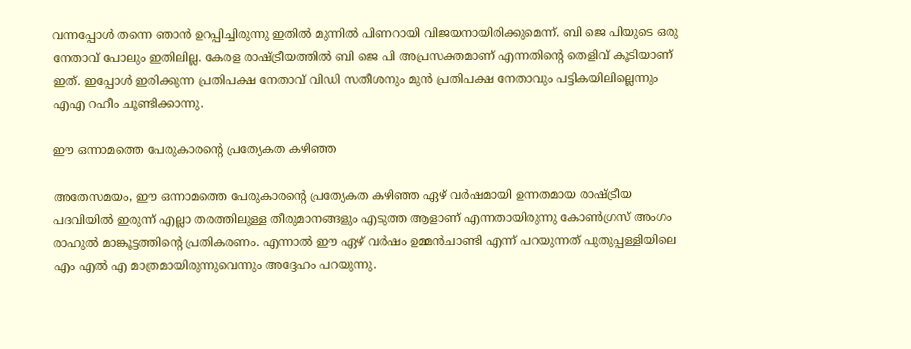വന്നപ്പോള്‍ തന്നെ ഞാന്‍ ഉറപ്പിച്ചിരുന്നു ഇതില്‍ മുന്നില്‍ പിണറായി വിജയനായിരിക്കുമെന്ന്. ബി ജെ പിയുടെ ഒരു നേതാവ് പോലും ഇതിലില്ല. കേരള രാഷ്ട്രീയത്തില്‍ ബി ജെ പി അപ്രസക്തമാണ് എന്നതിന്റെ തെളിവ് കൂടിയാണ് ഇത്. ഇപ്പോള്‍ ഇരിക്കുന്ന പ്രതിപക്ഷ നേതാവ് വിഡി സതീശനും മുന്‍ പ്രതിപക്ഷ നേതാവും പട്ടികയിലില്ലെന്നും എഎ റഹീം ചൂണ്ടിക്കാന്നു.

ഈ ഒന്നാമത്തെ പേരുകാരന്റെ പ്രത്യേകത കഴിഞ്ഞ

അതേസമയം, ഈ ഒന്നാമത്തെ പേരുകാരന്റെ പ്രത്യേകത കഴിഞ്ഞ ഏഴ് വർഷമായി ഉന്നതമായ രാഷ്ട്രീയ പദവിയില്‍ ഇരുന്ന് എല്ലാ തരത്തിലുള്ള തീരുമാനങ്ങളും എടുത്ത ആളാണ് എന്നതായിരുന്നു കോണ്‍ഗ്രസ് അംഗം രാഹുല്‍ മാങ്കൂട്ടത്തിന്റെ പ്രതികരണം. എന്നാല്‍ ഈ ഏഴ് വർഷം ഉമ്മന്‍ചാണ്ടി എന്ന് പറയുന്നത് പുതുപ്പള്ളിയിലെ എം എല്‍ എ മാത്രമായിരുന്നുവെന്നും അദ്ദേഹം പറയുന്നു.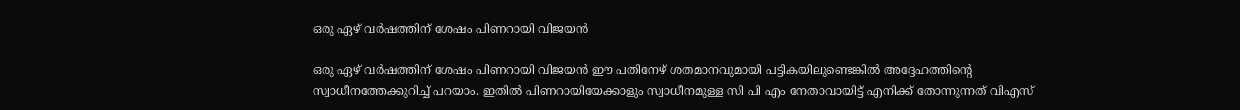ഒരു ഏഴ് വർഷത്തിന് ശേഷം പിണറായി വിജയന്‍

ഒരു ഏഴ് വർഷത്തിന് ശേഷം പിണറായി വിജയന്‍ ഈ പതിനേഴ് ശതമാനവുമായി പട്ടികയിലുണ്ടെങ്കില്‍ അദ്ദേഹത്തിന്റെ സ്വാധീനത്തേക്കുറിച്ച് പറയാം. ഇതില്‍ പിണറായിയേക്കാളും സ്വാധീനമുള്ള സി പി എം നേതാവായിട്ട് എനിക്ക് തോന്നുന്നത് വിഎസ്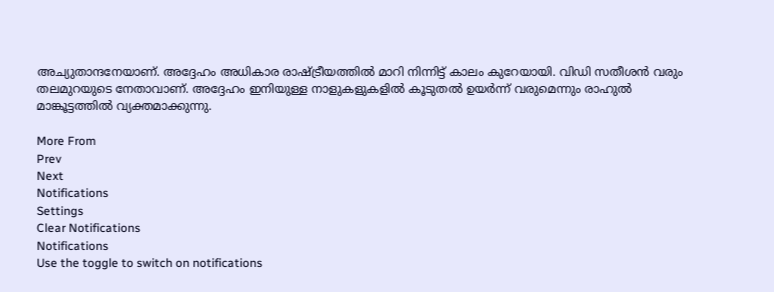അച്യുതാന്ദനേയാണ്. അദ്ദേഹം അധികാര രാഷ്ട്രീയത്തില്‍ മാറി നിന്നിട്ട് കാലം കുറേയായി. വിഡി സതീശന്‍ വരും തലമുറയുടെ നേതാവാണ്. അദ്ദേഹം ഇനിയുള്ള നാളുകളുകളില്‍ കൂടുതല്‍ ഉയർന്ന് വരുമെന്നും രാഹുല്‍ മാങ്കൂട്ടത്തില്‍ വ്യക്തമാക്കുന്നു.

More From
Prev
Next
Notifications
Settings
Clear Notifications
Notifications
Use the toggle to switch on notifications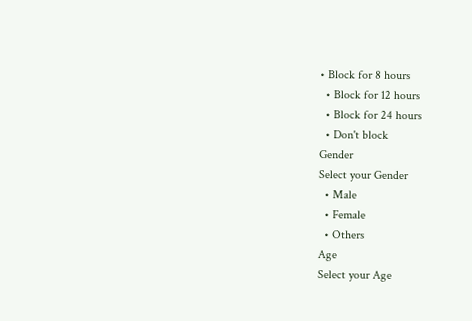• Block for 8 hours
  • Block for 12 hours
  • Block for 24 hours
  • Don't block
Gender
Select your Gender
  • Male
  • Female
  • Others
Age
Select your Age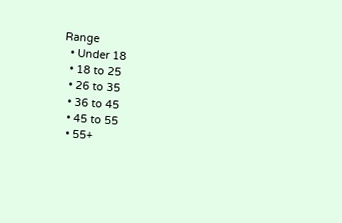Range
  • Under 18
  • 18 to 25
  • 26 to 35
  • 36 to 45
  • 45 to 55
  • 55+